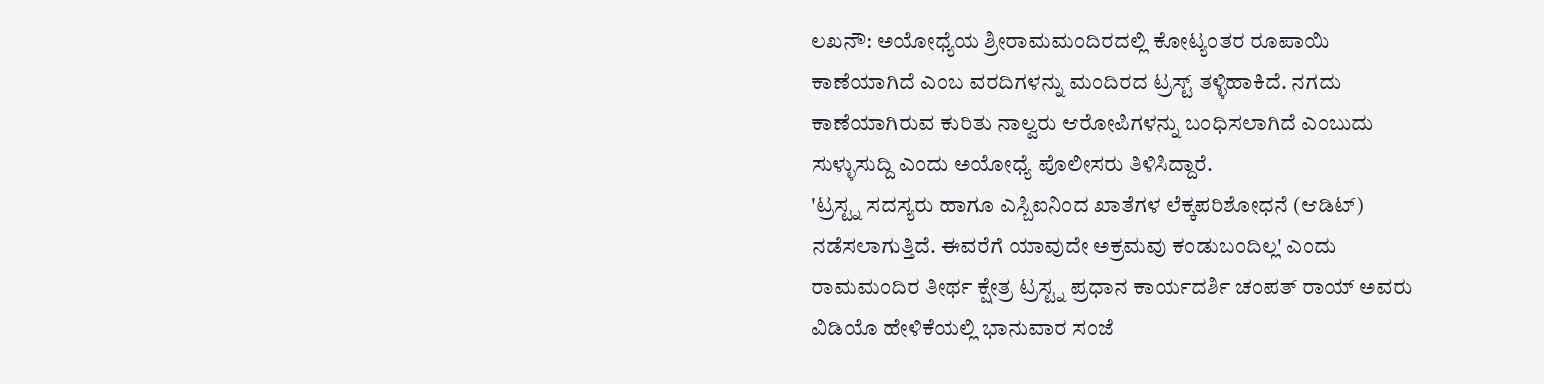ಲಖನೌ: ಅಯೋಧ್ಯೆಯ ಶ್ರೀರಾಮಮಂದಿರದಲ್ಲಿ ಕೋಟ್ಯಂತರ ರೂಪಾಯಿ ಕಾಣೆಯಾಗಿದೆ ಎಂಬ ವರದಿಗಳನ್ನು ಮಂದಿರದ ಟ್ರಸ್ಟ್ ತಳ್ಳಿಹಾಕಿದೆ. ನಗದು ಕಾಣೆಯಾಗಿರುವ ಕುರಿತು ನಾಲ್ವರು ಆರೋಪಿಗಳನ್ನು ಬಂಧಿಸಲಾಗಿದೆ ಎಂಬುದು ಸುಳ್ಳುಸುದ್ದಿ ಎಂದು ಅಯೋಧ್ಯೆ ಪೊಲೀಸರು ತಿಳಿಸಿದ್ದಾರೆ.
'ಟ್ರಸ್ಟ್ನ ಸದಸ್ಯರು ಹಾಗೂ ಎಸ್ಬಿಐನಿಂದ ಖಾತೆಗಳ ಲೆಕ್ಕಪರಿಶೋಧನೆ (ಆಡಿಟ್) ನಡೆಸಲಾಗುತ್ತಿದೆ. ಈವರೆಗೆ ಯಾವುದೇ ಅಕ್ರಮವು ಕಂಡುಬಂದಿಲ್ಲ' ಎಂದು ರಾಮಮಂದಿರ ತೀರ್ಥ ಕ್ಷೇತ್ರ ಟ್ರಸ್ಟ್ನ ಪ್ರಧಾನ ಕಾರ್ಯದರ್ಶಿ ಚಂಪತ್ ರಾಯ್ ಅವರು ವಿಡಿಯೊ ಹೇಳಿಕೆಯಲ್ಲಿ ಭಾನುವಾರ ಸಂಜೆ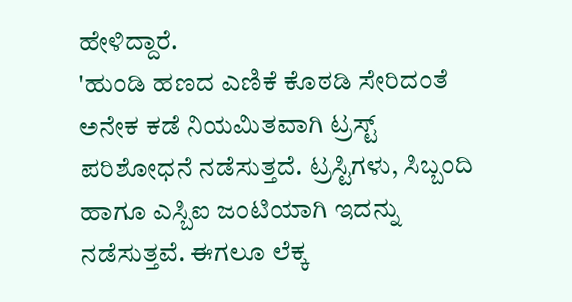ಹೇಳಿದ್ದಾರೆ.
'ಹುಂಡಿ ಹಣದ ಎಣಿಕೆ ಕೊಠಡಿ ಸೇರಿದಂತೆ ಅನೇಕ ಕಡೆ ನಿಯಮಿತವಾಗಿ ಟ್ರಸ್ಟ್ ಪರಿಶೋಧನೆ ನಡೆಸುತ್ತದೆ. ಟ್ರಸ್ಟಿಗಳು, ಸಿಬ್ಬಂದಿ ಹಾಗೂ ಎಸ್ಬಿಐ ಜಂಟಿಯಾಗಿ ಇದನ್ನು ನಡೆಸುತ್ತವೆ. ಈಗಲೂ ಲೆಕ್ಕ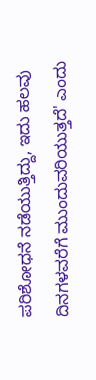ಪರಿಶೋಧನೆ ನಡೆಯುತ್ತಿದ್ದು, ಇದು ಹಲವು ದಿನಗಳವರೆಗೆ ಮುಂದುವರಿಯುತ್ತದೆ' ಎಂದು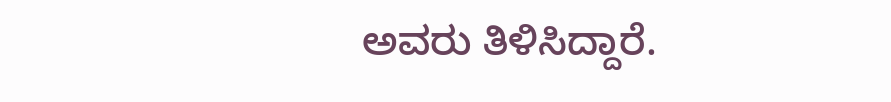ಅವರು ತಿಳಿಸಿದ್ದಾರೆ.